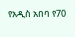የአዲስ አበባ የ70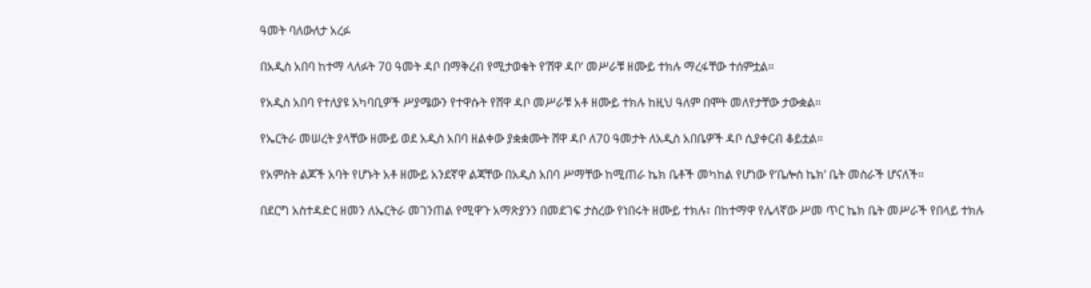ዓመት ባለውለታ አረፉ

በአዲስ አበባ ከተማ ላለፉት 70 ዓመት ዳቦ በማቅረብ የሚታወቁት የ’ሸዋ ዳቦ’ መሥራቹ ዘሙይ ተክሉ ማረፋቸው ተሰምቷል።

የአዲስ አበባ የተለያዩ አካባቢዎች ሥያሜውን የተዋሱት የሸዋ ዳቦ መሥራቹ አቶ ዘሙይ ተክሉ ከዚህ ዓለም በሞት መለየታቸው ታውቋል።

የኤርትራ መሠረት ያላቸው ዘሙይ ወደ አዲስ አበባ ዘልቀው ያቋቋሙት ሸዋ ዳቦ ለ70 ዓመታት ለአዲስ አበቤዎች ዳቦ ሲያቀርብ ቆይቷል።

የአምስት ልጆች አባት የሆኑት አቶ ዘሙይ አንደኛዋ ልጃቸው በአዲስ አበባ ሥማቸው ከሚጠራ ኬክ ቤቶች መካከል የሆነው የ’ቤሎስ ኬክ’ ቤት መስራች ሆናለች።

በደርግ አስተዳድር ዘመን ለኤርትራ መገንጠል የሚዋጉ አማጽያንን በመደገፍ ታስረው የነበሩት ዘሙይ ተክሉ፣ በከተማዋ የሌላኛው ሥመ ጥር ኬክ ቤት መሥራች የበላይ ተክሉ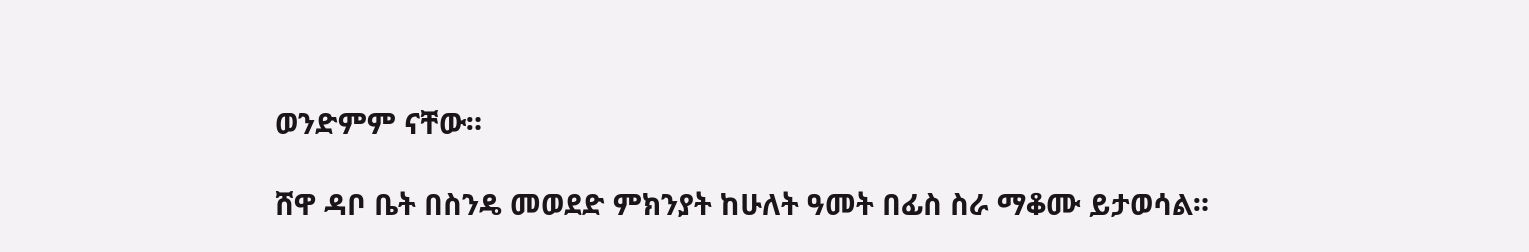ወንድምም ናቸው።

ሸዋ ዳቦ ቤት በስንዴ መወደድ ምክንያት ከሁለት ዓመት በፊስ ስራ ማቆሙ ይታወሳል።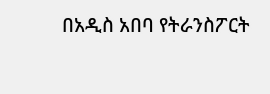በአዲስ አበባ የትራንስፖርት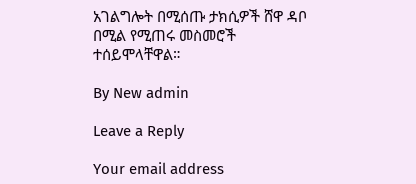አገልግሎት በሚሰጡ ታክሲዎች ሸዋ ዳቦ በሚል የሚጠሩ መስመሮች ተሰይሞላቸዋል።

By New admin

Leave a Reply

Your email address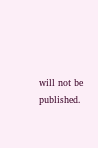will not be published.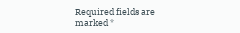Required fields are marked *